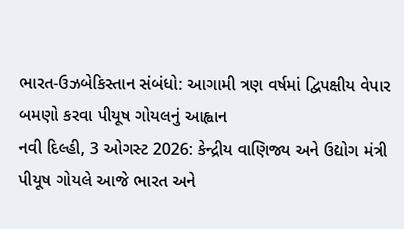ભારત-ઉઝબેકિસ્તાન સંબંધો: આગામી ત્રણ વર્ષમાં દ્વિપક્ષીય વેપાર બમણો કરવા પીયૂષ ગોયલનું આહ્વાન
નવી દિલ્હી, 3 ઓગસ્ટ 2026: કેન્દ્રીય વાણિજ્ય અને ઉદ્યોગ મંત્રી પીયૂષ ગોયલે આજે ભારત અને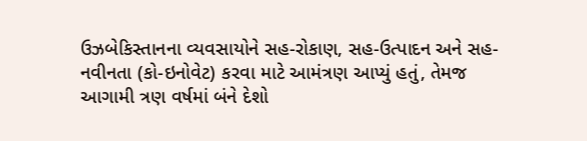ઉઝબેકિસ્તાનના વ્યવસાયોને સહ-રોકાણ, સહ-ઉત્પાદન અને સહ-નવીનતા (કો-ઇનોવેટ) કરવા માટે આમંત્રણ આપ્યું હતું, તેમજ આગામી ત્રણ વર્ષમાં બંને દેશો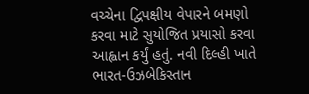વચ્ચેના દ્વિપક્ષીય વેપારને બમણો કરવા માટે સુયોજિત પ્રયાસો કરવા આહ્વાન કર્યું હતું. નવી દિલ્હી ખાતે ભારત-ઉઝબેકિસ્તાન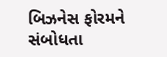બિઝનેસ ફોરમને સંબોધતા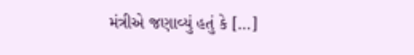મંત્રીએ જણાવ્યું હતું કે […]